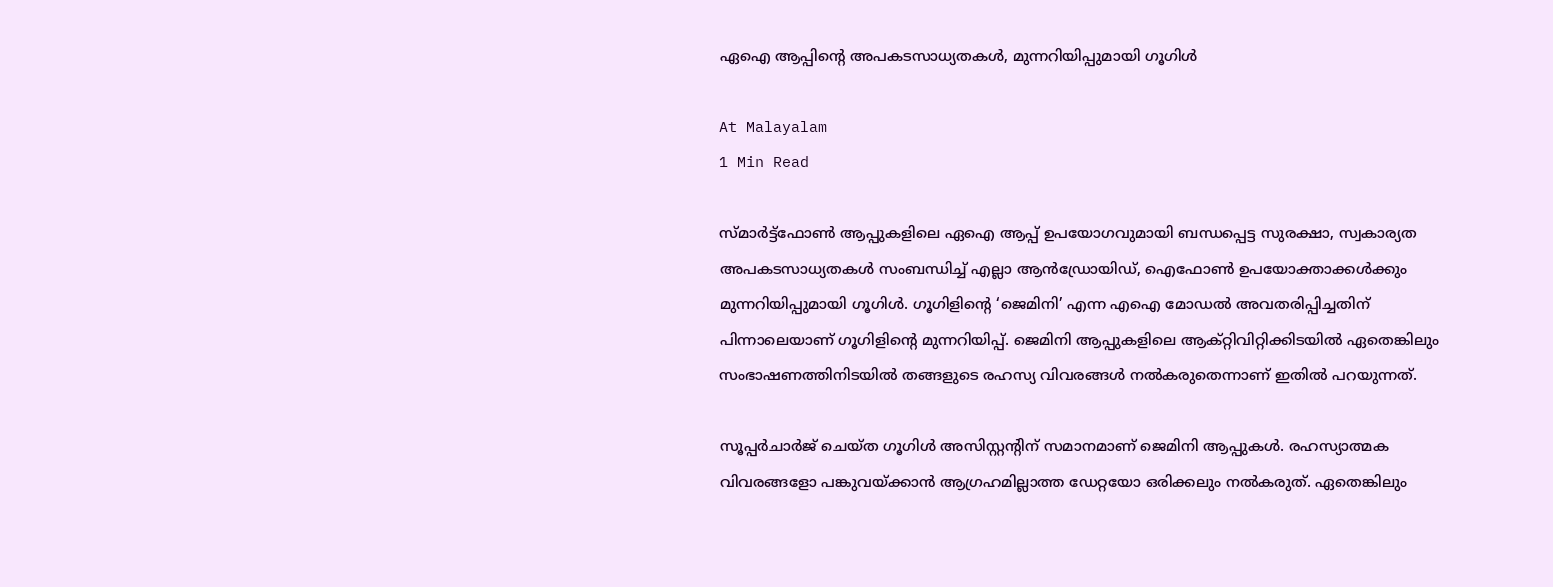ഏഐ ആപ്പിന്റെ അപകടസാധ്യതകൾ, മുന്നറിയിപ്പുമായി ഗൂഗിൾ

At Malayalam
1 Min Read

സ്‌മാർട്ട്‌ഫോൺ ആപ്പുകളിലെ ഏഐ ആപ്പ് ഉപയോഗവുമായി ബന്ധപ്പെട്ട സുരക്ഷാ, സ്വകാര്യത അപകടസാധ്യതകൾ സംബന്ധിച്ച് എല്ലാ ആൻഡ്രോയിഡ്, ഐഫോൺ ഉപയോക്താക്കൾക്കും മുന്നറിയിപ്പുമായി ഗൂഗിൾ. ഗൂഗിളിന്‍റെ ‘ജെമിനി’ എന്ന എഐ മോഡല്‍ അവതരിപ്പിച്ചതിന് പിന്നാലെയാണ് ഗൂഗിളിന്‍റെ മുന്നറിയിപ്പ്. ജെമിനി ആപ്പുകളിലെ ആക്റ്റിവിറ്റിക്കിടയില്‍ ഏതെങ്കിലും സംഭാഷണത്തിനിടയിൽ തങ്ങളുടെ രഹസ്യ വിവരങ്ങൾ നൽകരുതെന്നാണ് ഇതിൽ പറയുന്നത്.

സൂപ്പർചാർജ് ചെയ്ത ഗൂഗിള്‍ അസിസ്റ്റന്‍റിന് സമാനമാണ് ജെമിനി ആപ്പുകൾ. രഹസ്യാത്മക വിവരങ്ങളോ പങ്കുവയ്ക്കാന്‍ ആഗ്രഹമില്ലാത്ത ഡേറ്റയോ ഒരിക്കലും നല്‍കരുത്. ഏതെങ്കിലും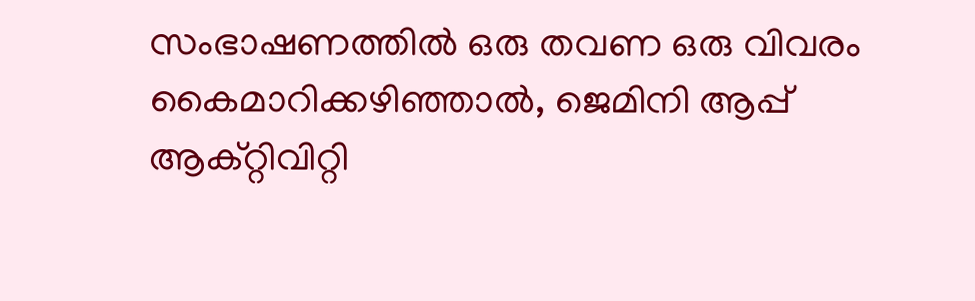സംഭാഷണത്തിൽ ഒരു തവണ ഒരു വിവരം കൈമാറിക്കഴിഞ്ഞാൽ, ജെമിനി ആപ്പ് ആക്‌റ്റിവിറ്റി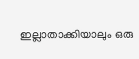ഇല്ലാതാക്കിയാലും ഒരു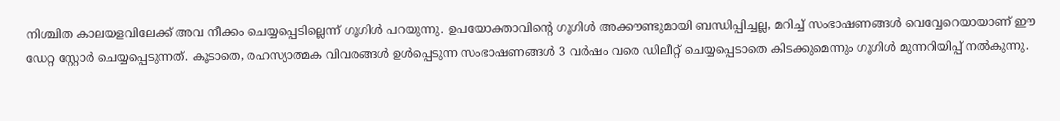നിശ്ചിത കാലയളവിലേക്ക് അവ നീക്കം ചെയ്യപ്പെടില്ലെന്ന് ഗൂഗിള്‍ പറയുന്നു. ഉപയോക്താവിന്‍റെ ഗൂഗിള്‍ അക്കൗണ്ടുമായി ബന്ധിപ്പിച്ചല്ല, മറിച്ച് സംഭാഷണങ്ങൾ വെവ്വേറെയായാണ് ഈ ഡേറ്റ സ്റ്റോര്‍ ചെയ്യപ്പെടുന്നത്. കൂടാതെ, രഹസ്യാത്മക വിവരങ്ങൾ ഉൾപ്പെടുന്ന സംഭാഷണങ്ങൾ 3 വർഷം വരെ ഡിലീറ്റ് ചെയ്യപ്പെടാതെ കിടക്കുമെന്നും ഗൂഗിള്‍ മുന്നറിയിപ്പ് നല്‍കുന്നു.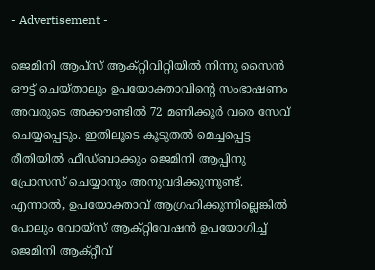- Advertisement -

ജെമിനി ആപ്‌സ് ആക്‌റ്റിവിറ്റിയിൽ നിന്നു സൈന്‍ ഔട്ട് ചെയ്താലും ഉപയോക്താവിന്‍റെ സംഭാഷണം അവരുടെ അക്കൗണ്ടിൽ 72 മണിക്കൂർ വരെ സേവ് ചെയ്യപ്പെടും. ഇതിലൂടെ കൂടുതൽ മെച്ചപ്പെട്ട രീതിയിൽ‌ ഫീഡ്‌ബാക്കും ജെമിനി ആപ്പിനു പ്രോസസ് ചെയ്യാനും അനുവദിക്കുന്നുണ്ട്. എന്നാൽ, ഉപയോക്താവ് ആഗ്രഹിക്കുന്നില്ലെങ്കിൽ പോലും വോയ്‌സ് ആക്റ്റിവേഷൻ ഉപയോഗിച്ച് ജെമിനി ആക്റ്റീവ്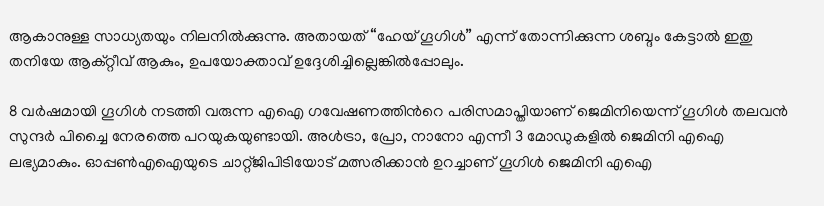ആകാനുള്ള സാധ്യതയും നിലനിൽക്കുന്നു. അതായത് “ഹേയ് ഗൂഗിൾ” എന്ന് തോന്നിക്കുന്ന ശബ്ദം കേട്ടാൽ ഇതു തനിയേ ആക്റ്റീവ് ആകും, ഉപയോക്താവ് ഉദ്ദേശിച്ചില്ലെങ്കിൽപ്പോലും.

8 വര്‍ഷമായി ഗൂഗിള്‍ നടത്തി വരുന്ന എഐ ഗവേഷണത്തിന്‍റെ പരിസമാപ്തിയാണ് ജെമിനിയെന്ന് ഗൂഗിള്‍ തലവന്‍ സുന്ദര്‍ പിച്ചൈ നേരത്തെ പറയുകയുണ്ടായി. അള്‍ട്രാ, പ്രോ, നാനോ എന്നീ 3 മോഡുകളില്‍ ജെമിനി എഐ ലഭ്യമാകും. ഓപ്പണ്‍എഐയുടെ ചാറ്റ്ജിപിടിയോട് മത്സരിക്കാന്‍ ഉറച്ചാണ് ഗൂഗിള്‍ ജെമിനി എഐ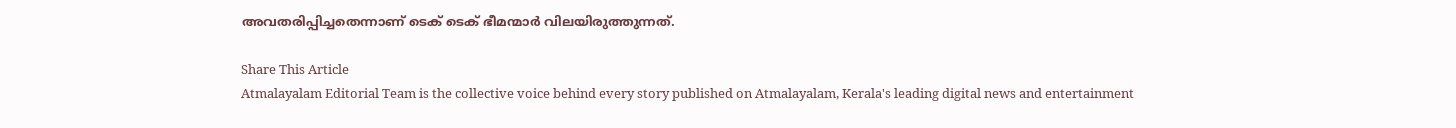അവതരിപ്പിച്ചതെന്നാണ് ടെക് ടെക് ഭീമന്മാർ വിലയിരുത്തുന്നത്.

Share This Article
Atmalayalam Editorial Team is the collective voice behind every story published on Atmalayalam, Kerala's leading digital news and entertainment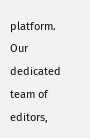platform. Our dedicated team of editors,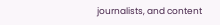journalists, and content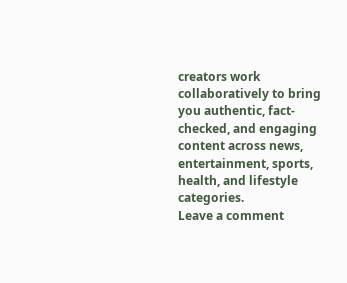creators work collaboratively to bring you authentic, fact-checked, and engaging content across news, entertainment, sports, health, and lifestyle categories.
Leave a comment